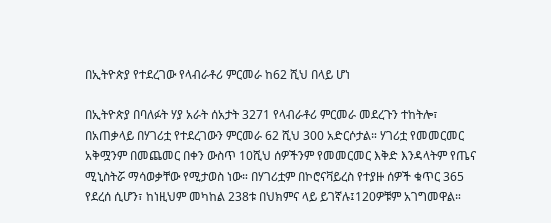በኢትዮጵያ የተደረገው የላብራቶሪ ምርመራ ከ62 ሺህ በላይ ሆነ

በኢትዮጵያ በባለፉት ሃያ አራት ሰአታት 3271 የላብራቶሪ ምርመራ መደረጉን ተከትሎ፣ በአጠቃላይ በሃገሪቷ የተደረገውን ምርመራ 62 ሺህ 300 አድርሶታል። ሃገሪቷ የመመርመር አቅሟንም በመጨመር በቀን ውስጥ 10ሺህ ሰዎችንም የመመርመር እቅድ እንዳላትም የጤና ሚኒስትሯ ማሳወቃቸው የሚታወስ ነው። በሃገሪቷም በኮሮናቫይረስ የተያዙ ሰዎች ቁጥር 365 የደረሰ ሲሆን፣ ከነዚህም መካከል 238ቱ በህክምና ላይ ይገኛሉ፤120ዎቹም አገግመዋል።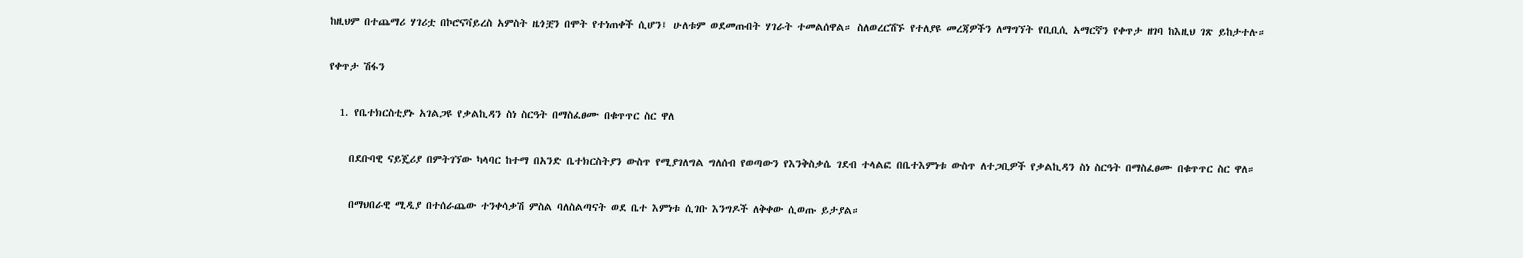ከዚህም በተጨማሪ ሃገሪቷ በኮሮናቫይረስ አምስት ዜጎቿን በሞት የተነጠቀች ሲሆን፤ ሁለቱም ወደመጡበት ሃገራት ተመልሰዋል። ስለወረርሽኙ የተለያዩ መረጃዎችን ለማግኘት የቢቢሲ አማርኛን የቀጥታ ዘገባ ከእዚህ ገጽ ይከታተሉ።

የቀጥታ ሽፋን

  1. የቤተክርስቲያኑ አገልጋዩ የቃልኪዳን ስነ ስርዓት በማስፈፀሙ በቁጥጥር ስር ዋለ

    በደቡባዊ ናይጄሪያ በምትገኘው ካላባር ከተማ በአንድ ቤተክርስትያን ውስጥ የሚያገለግል ግለሰብ የወጣውን የእንቅስቃሴ ገደብ ተላልፎ በቤተእምነቱ ውስጥ ለተጋቢዎች የቃልኪዳን ስነ ስርዓት በማስፈፀሙ በቁጥጥር ስር ዋለ።

    በማህበራዊ ሚዲያ በተሰራጨው ተንቀሳቃሽ ምስል ባለስልጣናት ወደ ቤተ እምነቱ ሲገቡ እንግዶች ለቅቀው ሲወጡ ይታያል።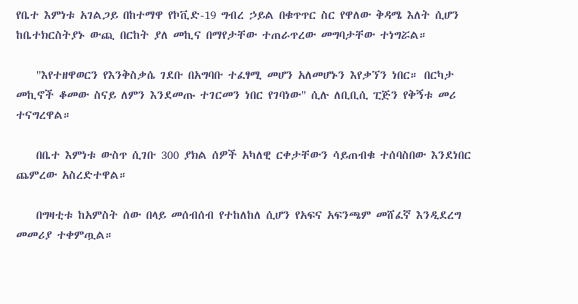የቤተ እምነቱ አገልጋይ በከተማዋ የኮቪድ-19 ግብረ ኃይል በቁጥጥር ስር የዋለው ቅዳሜ እለት ሲሆን ከቤተክርስትያኑ ውጪ በርከት ያለ መኪና በማየታቸው ተጠራጥረው መግባታቸው ተነግሯል።

    "እየተዘዋወርን የእንቅስቃሴ ገደቡ በአግባቡ ተፈፃሚ መሆን አለመሆኑን እየቃኘን ነበር። በርካታ መኪኖች ቆመው ስናይ ለምን እንደመጡ ተገርመን ነበር የገባነው" ሲሉ ለቢቢሲ ፒጅን የቅኝቱ መሪ ተናግረዋል።

    በቤተ እምነቱ ውስጥ ሲገቡ 300 ያክል ሰዎች አካለዊ ርቀታቸውን ሳይጠብቁ ተሰባስበው እንደነበር ጨምረው አስረድተዋል።

    በግዛቲቱ ከአምስት ሰው በላይ መሰብሰብ የተከለከለ ሲሆን የአፍና አፍንጫም መሸፈኛ እንዲደረግ መመሪያ ተቀምጧል።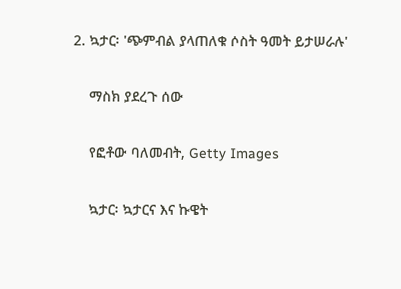2. ኳታር፡ 'ጭምብል ያላጠለቁ ሶስት ዓመት ይታሠራሉ'

    ማስክ ያደረጉ ሰው

    የፎቶው ባለመብት, Getty Images

    ኳታር፡ ኳታርና እና ኩዌት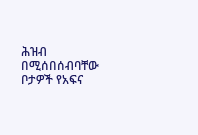ሕዝብ በሚሰበሰብባቸው ቦታዎች የአፍና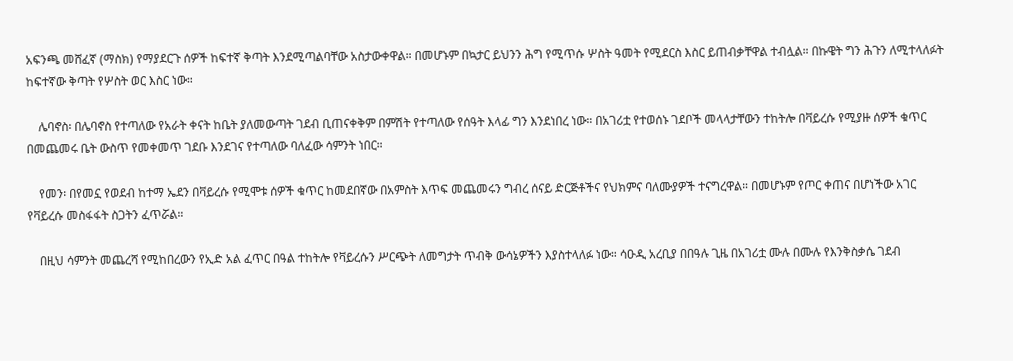አፍንጫ መሸፈኛ (ማስክ) የማያደርጉ ሰዎች ከፍተኛ ቅጣት እንደሚጣልባቸው አስታውቀዋል። በመሆኑም በኳታር ይህንን ሕግ የሚጥሱ ሦስት ዓመት የሚደርስ እስር ይጠብቃቸዋል ተብሏል። በኩዌት ግን ሕጉን ለሚተላለፉት ከፍተኛው ቅጣት የሦስት ወር እስር ነው።

    ሌባኖስ፡ በሌባኖስ የተጣለው የአራት ቀናት ከቤት ያለመውጣት ገደብ ቢጠናቀቅም በምሽት የተጣለው የሰዓት እላፊ ግን እንደነበረ ነው። በአገሪቷ የተወሰኑ ገደቦች መላላታቸውን ተከትሎ በቫይረሱ የሚያዙ ሰዎች ቁጥር በመጨመሩ ቤት ውስጥ የመቀመጥ ገደቡ እንደገና የተጣለው ባለፈው ሳምንት ነበር።

    የመን፡ በየመኗ የወደብ ከተማ ኤደን በቫይረሱ የሚሞቱ ሰዎች ቁጥር ከመደበኛው በአምስት እጥፍ መጨመሩን ግብረ ሰናይ ድርጅቶችና የህክምና ባለሙያዎች ተናግረዋል። በመሆኑም የጦር ቀጠና በሆነችው አገር የቫይረሱ መስፋፋት ስጋትን ፈጥሯል።

    በዚህ ሳምንት መጨረሻ የሚከበረውን የኢድ አል ፈጥር በዓል ተከትሎ የቫይረሱን ሥርጭት ለመግታት ጥብቅ ውሳኔዎችን እያስተላለፉ ነው። ሳዑዲ አረቢያ በበዓሉ ጊዜ በአገሪቷ ሙሉ በሙሉ የእንቅስቃሴ ገደብ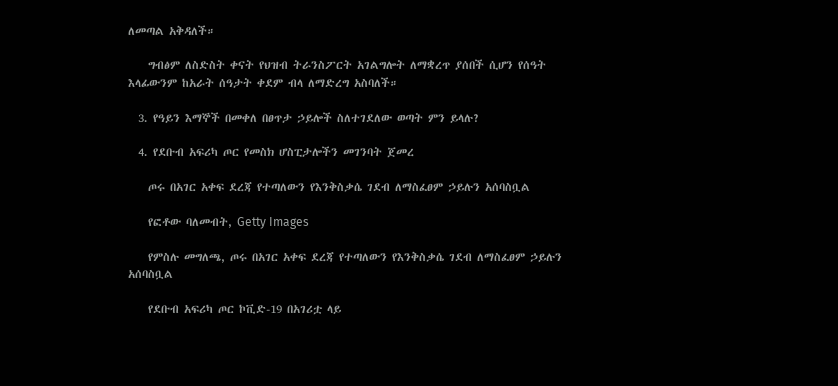ለመጣል አቅዳለች።

    ግብፅም ለስድስት ቀናት የህዝብ ትራንስፖርት አገልግሎት ለማቋረጥ ያሰበች ሲሆን የሰዓት እላፊውንም ከአራት ሰዓታት ቀደም ብላ ለማድረግ አስባለች።

  3. የዓይን እማኞች በመቀለ በፀጥታ ኃይሎች ስለተገደለው ወጣት ምን ይላሉ?

  4. የደቡብ አፍሪካ ጦር የመስክ ሆስፒታሎችን መገንባት ጀመረ

    ጦሩ በአገር አቀፍ ደረጃ የተጣለውን የእንቅስቃሴ ገደብ ለማስፈፀም ኃይሉን አሰባስቧል

    የፎቶው ባለመብት, Getty Images

    የምስሉ መግለጫ, ጦሩ በአገር አቀፍ ደረጃ የተጣለውን የእንቅስቃሴ ገደብ ለማስፈፀም ኃይሉን አሰባስቧል

    የደቡብ አፍሪካ ጦር ኮቪድ-19 በአገሪቷ ላይ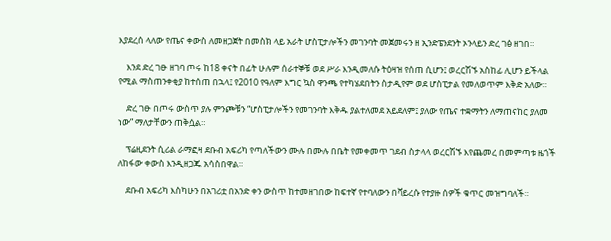እያደረሰ ላለው የጤና ቀውስ ለመዘጋጀት በመስክ ላይ አራት ሆስፒታሎችን መገንባት መጀመሩን ዘ ኢንድፔንደንት ኦንላይን ድረ ገፅ ዘገበ።

    እንደ ድረ ገፁ ዘገባ ጦሩ ከ18 ቀናት በፊት ሁሉም ሰራተኞቹ ወደ ሥራ እንዲመለሱ ትዕዛዝ የሰጠ ሲሆን፤ ወረርሽኙ አስከፊ ሊሆን ይችላል የሚል ማስጠንቀቂያ ከተሰጠ በኋላ፤ የ2010 የዓለም እግር ኳስ ዋንጫ የተካሄደበትን ስታዲየም ወደ ሆስፒታል የመለወጥም እቅድ አለው።

    ድረ ገፁ በጦሩ ውስጥ ያሉ ምንጮቹን “ሆስፒታሎችን የመገንባት እቅዱ ያልተለመደ አይደለም፤ ያለው የጤና ተቋማትን ለማጠናከር ያለመ ነው” ማለታቸውን ጠቅሷል።

    ፕሬዚደንት ሲሪል ራማፎዛ ደቡብ አፍሪካ የጣለችውን ሙሉ በሙሉ በቤት የመቀመጥ ገደብ ስታላላ ወረርሽኙ እየጨመረ በመምጣቱ ዜጎች ለከፋው ቀውስ እንዲዘጋጁ አሳስበዋል።

    ደቡብ አፍሪካ እስካሁን በአገሪቷ በአንድ ቀን ውስጥ ከተመዘገበው ከፍተኛ የተባለውን በቫይረሱ የተያዙ ሰዎች ቁጥር መዝግባለች።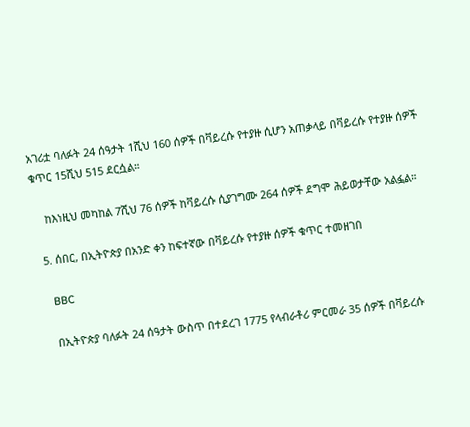አገሪቷ ባለፉት 24 ሰዓታት 1ሺህ 160 ሰዎች በቫይረሱ የተያዙ ሲሆን አጠቃላይ በቫይረሱ የተያዙ ሰዎች ቁጥር 15ሺህ 515 ደርሷል።

    ከእነዚህ መካከል 7ሺህ 76 ሰዎች ከቫይረሱ ሲያገግሙ 264 ሰዎች ደግሞ ሕይወታቸው አልፏል።

  5. ሰበር, በኢትዮጵያ በአንድ ቀን ከፍተኛው በቫይረሱ የተያዙ ሰዎች ቁጥር ተመዘገበ

    BBC

    በኢትዮጵያ ባለፉት 24 ሰዓታት ውስጥ በተደረገ 1775 የላብራቶሪ ምርመራ 35 ሰዎች በቫይረሱ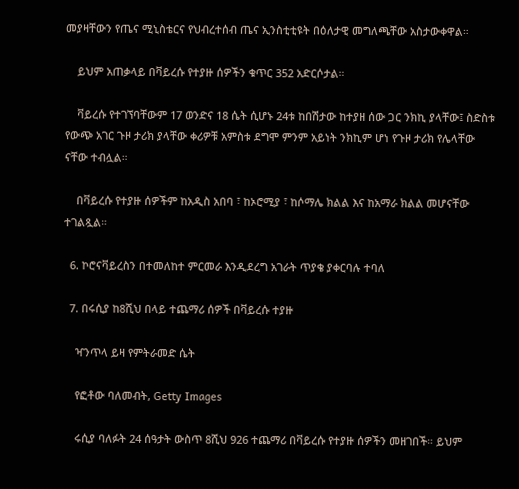መያዛቸውን የጤና ሚኒስቴርና የህብረተሰብ ጤና ኢንስቲቲዩት በዕለታዊ መግለጫቸው አስታውቀዋል።

    ይህም አጠቃላይ በቫይረሱ የተያዙ ሰዎችን ቁጥር 352 አድርሶታል።

    ቫይረሱ የተገኘባቸውም 17 ወንድና 18 ሴት ሲሆኑ 24ቱ ከበሽታው ከተያዘ ሰው ጋር ንክኪ ያላቸው፤ ስድስቱ የውጭ አገር ጉዞ ታሪክ ያላቸው ቀሪዎቹ አምስቱ ደግሞ ምንም አይነት ንክኪም ሆነ የጉዞ ታሪክ የሌላቸው ናቸው ተብሏል።

    በቫይረሱ የተያዙ ሰዎችም ከአዲስ አበባ ፣ ከኦሮሚያ ፣ ከሶማሌ ክልል እና ከአማራ ክልል መሆናቸው ተገልጿል።

  6. ኮሮናቫይረስን በተመለከተ ምርመራ እንዲደረግ አገራት ጥያቄ ያቀርባሉ ተባለ

  7. በሩሲያ ከ8ሺህ በላይ ተጨማሪ ሰዎች በቫይረሱ ተያዙ

    ዣንጥላ ይዛ የምትራመድ ሴት

    የፎቶው ባለመብት, Getty Images

    ሩሲያ ባለፉት 24 ሰዓታት ውስጥ 8ሺህ 926 ተጨማሪ በቫይረሱ የተያዙ ሰዎችን መዘገበች። ይህም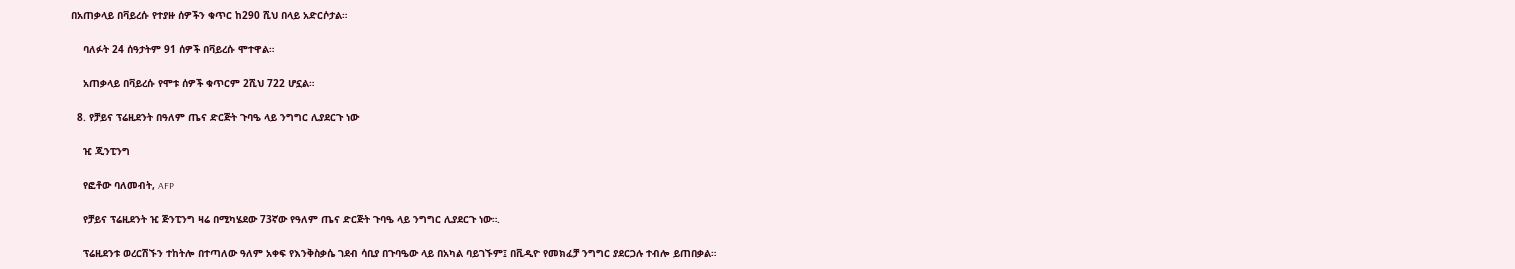በአጠቃላይ በቫይረሱ የተያዙ ሰዎችን ቁጥር ከ290 ሺህ በላይ አድርሶታል።

    ባለፉት 24 ሰዓታትም 91 ሰዎች በቫይረሱ ሞተዋል።

    አጠቃላይ በቫይረሱ የሞቱ ሰዎች ቁጥርም 2ሺህ 722 ሆኗል።

  8. የቻይና ፕሬዚደንት በዓለም ጤና ድርጅት ጉባዔ ላይ ንግግር ሊያደርጉ ነው

    ዢ ጂንፒንግ

    የፎቶው ባለመብት, AFP

    የቻይና ፕሬዚደንት ዢ ጅንፒንግ ዛሬ በሚካሄደው 73ኛው የዓለም ጤና ድርጅት ጉባዔ ላይ ንግግር ሊያደርጉ ነው።.

    ፕሬዚደንቱ ወረርሽኙን ተከትሎ በተጣለው ዓለም አቀፍ የእንቅስቃሴ ገደብ ሳቢያ በጉባዔው ላይ በአካል ባይገኙም፤ በቪዲዮ የመክፈቻ ንግግር ያደርጋሉ ተብሎ ይጠበቃል።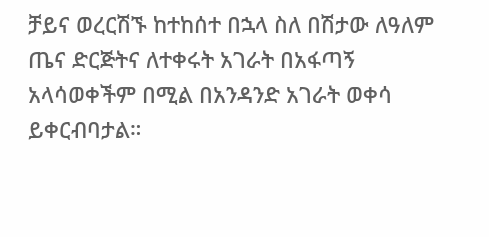ቻይና ወረርሽኙ ከተከሰተ በኋላ ስለ በሽታው ለዓለም ጤና ድርጅትና ለተቀሩት አገራት በአፋጣኝ አላሳወቀችም በሚል በአንዳንድ አገራት ወቀሳ ይቀርብባታል።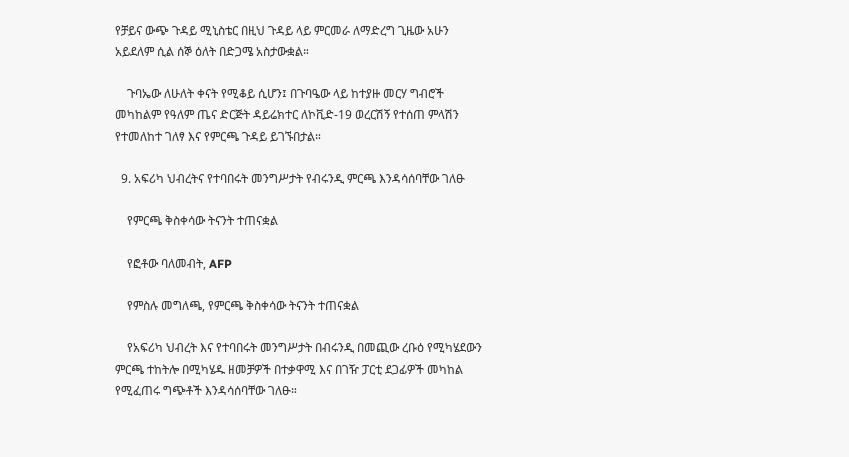የቻይና ውጭ ጉዳይ ሚኒስቴር በዚህ ጉዳይ ላይ ምርመራ ለማድረግ ጊዜው አሁን አይደለም ሲል ሰኞ ዕለት በድጋሜ አስታውቋል።

    ጉባኤው ለሁለት ቀናት የሚቆይ ሲሆን፤ በጉባዔው ላይ ከተያዙ መርሃ ግብሮች መካከልም የዓለም ጤና ድርጅት ዳይሬክተር ለኮቪድ-19 ወረርሽኝ የተሰጠ ምላሽን የተመለከተ ገለፃ እና የምርጫ ጉዳይ ይገኙበታል።

  9. አፍሪካ ህብረትና የተባበሩት መንግሥታት የብሩንዲ ምርጫ እንዳሳሰባቸው ገለፁ

    የምርጫ ቅስቀሳው ትናንት ተጠናቋል

    የፎቶው ባለመብት, AFP

    የምስሉ መግለጫ, የምርጫ ቅስቀሳው ትናንት ተጠናቋል

    የአፍሪካ ህብረት እና የተባበሩት መንግሥታት በብሩንዲ በመጪው ረቡዕ የሚካሄደውን ምርጫ ተከትሎ በሚካሄዱ ዘመቻዎች በተቃዋሚ እና በገዥ ፓርቲ ደጋፊዎች መካከል የሚፈጠሩ ግጭቶች እንዳሳሰባቸው ገለፁ።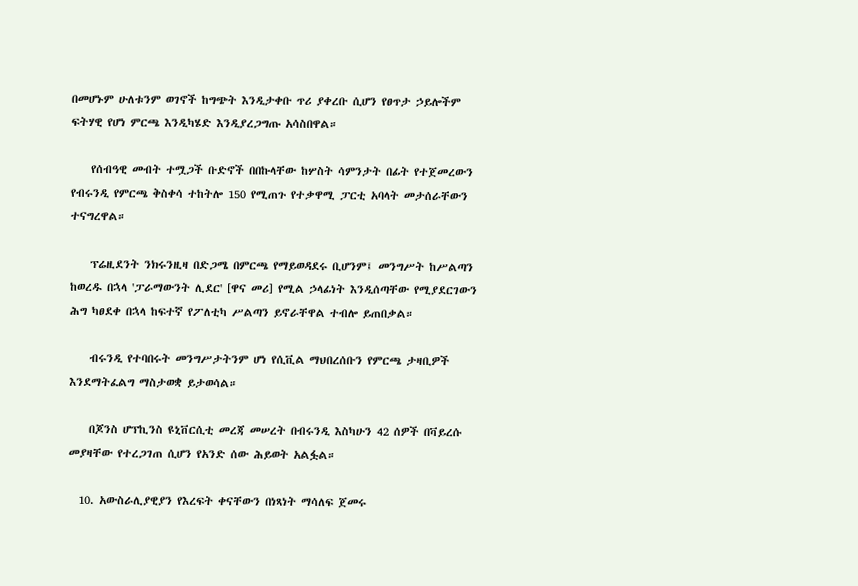በመሆኑም ሁለቱንም ወገኖች ከግጭት እንዲታቀቡ ጥሪ ያቀረቡ ሲሆን የፀጥታ ኃይሎችም ፍትሃዊ የሆነ ምርጫ እንዲካሄድ እንዲያረጋግጡ አሳስበዋል።

    የሰብዓዊ መብት ተሟጋች ቡድኖች በበኩላቸው ከሦስት ሳምንታት በፊት የተጀመረውን የብሩንዲ የምርጫ ቅስቀሳ ተከትሎ 150 የሚጠጉ የተቃዋሚ ፓርቲ አባላት መታሰራቸውን ተናግረዋል።

    ፕሬዚደንት ንክሩንዚዛ በድጋሜ በምርጫ የማይወዳደሩ ቢሆንም፤ መንግሥት ከሥልጣን ከወረዱ በኋላ 'ፓራማውንት ሊደር' [ዋና መሪ] የሚል ኃላፊነት እንዲሰጣቸው የሚያደርገውን ሕግ ካፀደቀ በኋላ ከፍተኛ የፖለቲካ ሥልጣን ይኖራቸዋል ተብሎ ይጠበቃል።

    ብሩንዲ የተባበሩት መንግሥታትንም ሆነ የሲቪል ማህበረሰቡን የምርጫ ታዛቢዎች እንደማትፈልግ ማስታወቋ ይታወሳል።

    በጆንስ ሆፕኪንስ ዩኒቨርሲቲ መረጃ መሠረት በብሩንዲ እስካሁን 42 ሰዎች በቫይረሱ መያዛቸው የተረጋገጠ ሲሆን የአንድ ሰው ሕይወት አልፏል።

  10. አውስራሊያዊያን የእረፍት ቀናቸውን በነጻነት ማሳለፍ ጀመሩ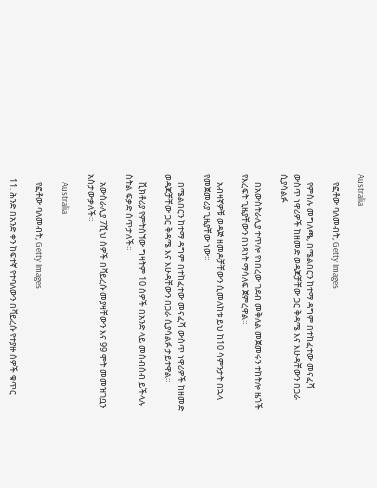Australia

    የፎቶው ባለመብት, Getty Images

    የምስሉ መግለጫ, በሜልበርን ከተማ ዳግም በተከፈተው መናፈሻ ውስጥ ነዋሪዎች ከዘመድ ወዳጆቻቸው ጋር ቅዳሜ እና እሁዳቸውን በጋራ ሲያሳልፉ

    በአውስትራሊያ ተጥሎ የነበረው ገደብ መቅለል መጀመሩን ተከትሎ ዜጎች የእረፍት ጊዜያቸውን በነጻነት ማሳለፍ ጀምረዋል።

    አብዛኛዎቹ ወዳጅ ዘመዶቻቸውን ሲመለከቱ ይህ ከ10 ሳምንታት በኋላ የመጀመሪያ ጊዜያቸው ነው።

    በሜልበርን ከተማ ዳግም በተከፈተው መናፈሻ ውስጥ ነዋሪዎች ከዘመድ ወዳጆቻቸው ጋር ቅዳሜ እና እሁዳቸውን በጋራ ሲያሳልፉ ታይተዋል።

    ቪክቶሪያ የምትሰኘው ግዛትም 10 ሰዎች በአንድ ላይ መሰብሰብ ይችላሉ ስትል ፍቃድ ሰጥታለች።

    አውስራሊያ 7ሺህ ሰዎች በቫይረሱ መያዛቸውን እና 99 ሞት መመዝገቧን አስታውቃለች።

    Australia

    የፎቶው ባለመብት, Getty Images

  11. ሕንድ በአንድ ቀን ከፍተኛ የተባለውን በቫይረሱ የተያዙ ሰዎች ቁጥር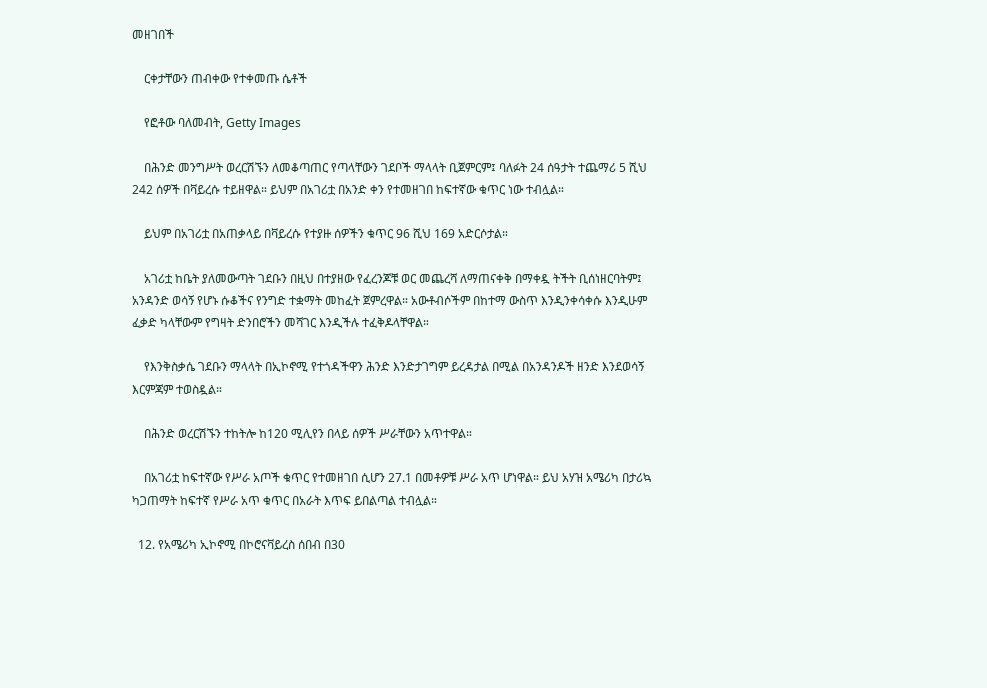መዘገበች

    ርቀታቸውን ጠብቀው የተቀመጡ ሴቶች

    የፎቶው ባለመብት, Getty Images

    በሕንድ መንግሥት ወረርሽኙን ለመቆጣጠር የጣላቸውን ገደቦች ማላላት ቢጀምርም፤ ባለፉት 24 ሰዓታት ተጨማሪ 5 ሺህ 242 ሰዎች በቫይረሱ ተይዘዋል። ይህም በአገሪቷ በአንድ ቀን የተመዘገበ ከፍተኛው ቁጥር ነው ተብሏል።

    ይህም በአገሪቷ በአጠቃላይ በቫይረሱ የተያዙ ሰዎችን ቁጥር 96 ሺህ 169 አድርሶታል።

    አገሪቷ ከቤት ያለመውጣት ገደቡን በዚህ በተያዘው የፈረንጆቹ ወር መጨረሻ ለማጠናቀቅ በማቀዷ ትችት ቢሰነዘርባትም፤ አንዳንድ ወሳኝ የሆኑ ሱቆችና የንግድ ተቋማት መከፈት ጀምረዋል። አውቶብሶችም በከተማ ውስጥ እንዲንቀሳቀሱ እንዲሁም ፈቃድ ካላቸውም የግዛት ድንበሮችን መሻገር እንዲችሉ ተፈቅዶላቸዋል።

    የእንቅስቃሴ ገደቡን ማላላት በኢኮኖሚ የተጎዳችዋን ሕንድ እንድታገግም ይረዳታል በሚል በአንዳንዶች ዘንድ እንደወሳኝ እርምጃም ተወስዷል።

    በሕንድ ወረርሽኙን ተከትሎ ከ120 ሚሊየን በላይ ሰዎች ሥራቸውን አጥተዋል።

    በአገሪቷ ከፍተኛው የሥራ አጦች ቁጥር የተመዘገበ ሲሆን 27.1 በመቶዎቹ ሥራ አጥ ሆነዋል። ይህ አሃዝ አሜሪካ በታሪኳ ካጋጠማት ከፍተኛ የሥራ አጥ ቁጥር በአራት እጥፍ ይበልጣል ተብሏል።

  12. የአሜሪካ ኢኮኖሚ በኮሮናቫይረስ ሰበብ በ30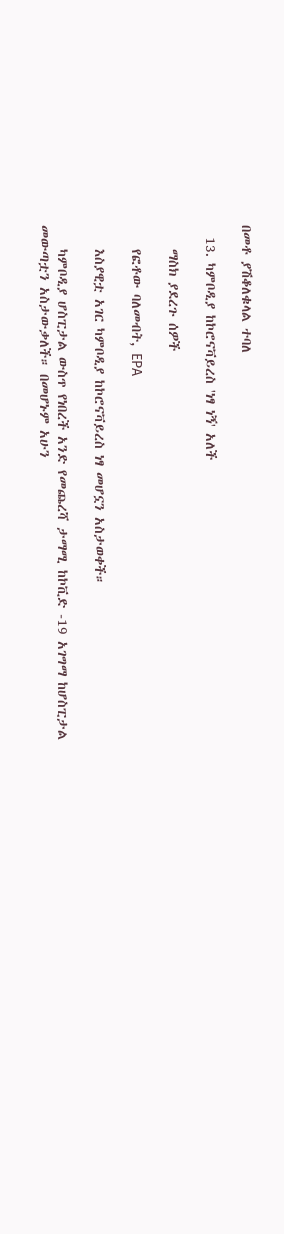በመቶ ያሽቆለቁላል ተባለ

  13. ካምቦዲያ ከኮሮናቫይረስ 'ነፃ ነኝ' አለች

    ማስክ ያደረጉ ሰዎች

    የፎቶው ባለመብት, EPA

    እስያዊቷ አገር ካምቦዲያ ከኮሮናቫይረስ ነፃ መሆኗን አስታወቀች።

    ካምቦዲያ ሆስፒታል ውስጥ የነበረች አንድ የመጨረሻ ታማሚ ከኮቪድ -19 አገግማ ከሆስፒታል መውጣቷን አስታውቃለች። በመሆኑም አሁን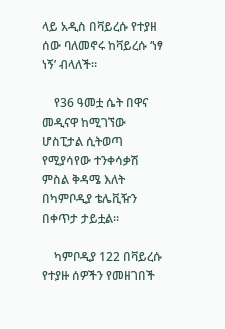ላይ አዲስ በቫይረሱ የተያዘ ሰው ባለመኖሩ ከቫይረሱ ‘ነፃ ነኝ’ ብላለች።

    የ36 ዓመቷ ሴት በዋና መዲናዋ ከሚገኘው ሆስፒታል ሲትወጣ የሚያሳየው ተንቀሳቃሽ ምስል ቅዳሜ እለት በካምቦዲያ ቴሌቪዥን በቀጥታ ታይቷል።

    ካምቦዲያ 122 በቫይረሱ የተያዙ ሰዎችን የመዘገበች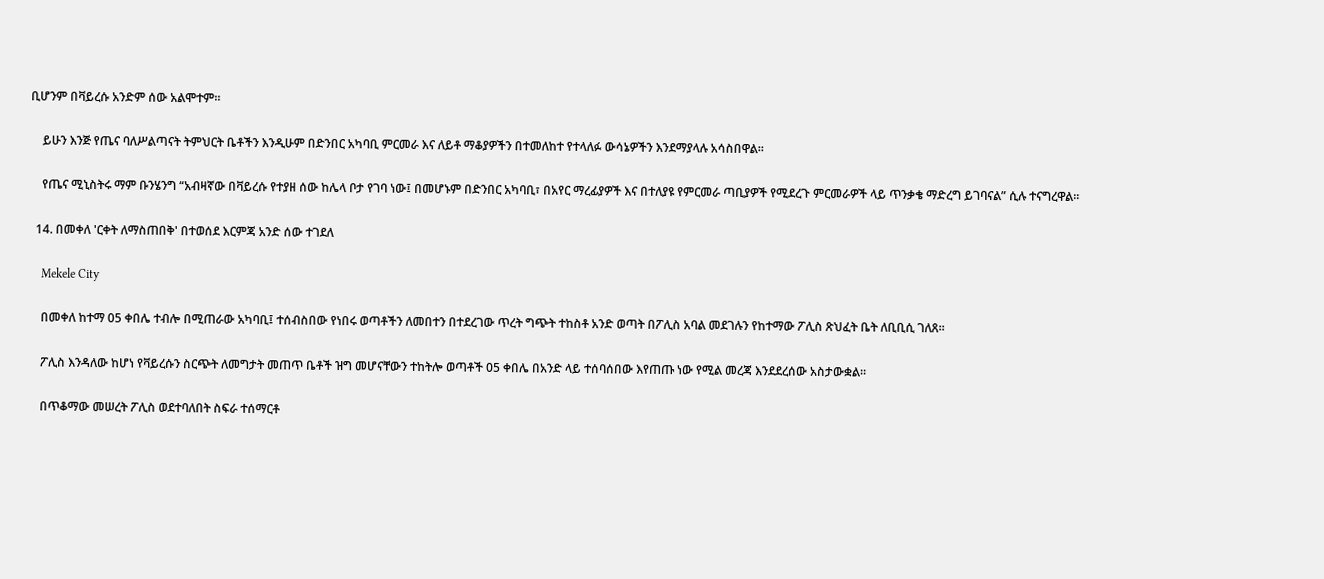ቢሆንም በቫይረሱ አንድም ሰው አልሞተም።

    ይሁን እንጅ የጤና ባለሥልጣናት ትምህርት ቤቶችን እንዲሁም በድንበር አካባቢ ምርመራ እና ለይቶ ማቆያዎችን በተመለከተ የተላለፉ ውሳኔዎችን እንደማያላሉ አሳስበዋል።

    የጤና ሚኒስትሩ ማም ቡንሄንግ “አብዛኛው በቫይረሱ የተያዘ ሰው ከሌላ ቦታ የገባ ነው፤ በመሆኑም በድንበር አካባቢ፣ በአየር ማረፊያዎች እና በተለያዩ የምርመራ ጣቢያዎች የሚደረጉ ምርመራዎች ላይ ጥንቃቄ ማድረግ ይገባናል” ሲሉ ተናግረዋል።

  14. በመቀለ 'ርቀት ለማስጠበቅ' በተወሰደ እርምጃ አንድ ሰው ተገደለ

    Mekele City

    በመቀለ ከተማ 05 ቀበሌ ተብሎ በሚጠራው አካባቢ፤ ተሰብስበው የነበሩ ወጣቶችን ለመበተን በተደረገው ጥረት ግጭት ተከስቶ አንድ ወጣት በፖሊስ አባል መደገሉን የከተማው ፖሊስ ጽህፈት ቤት ለቢቢሲ ገለጸ።

    ፖሊስ እንዳለው ከሆነ የቫይረሱን ስርጭት ለመግታት መጠጥ ቤቶች ዝግ መሆናቸውን ተከትሎ ወጣቶች 05 ቀበሌ በአንድ ላይ ተሰባሰበው እየጠጡ ነው የሚል መረጃ እንደደረሰው አስታውቋል።

    በጥቆማው መሠረት ፖሊስ ወደተባለበት ስፍራ ተሰማርቶ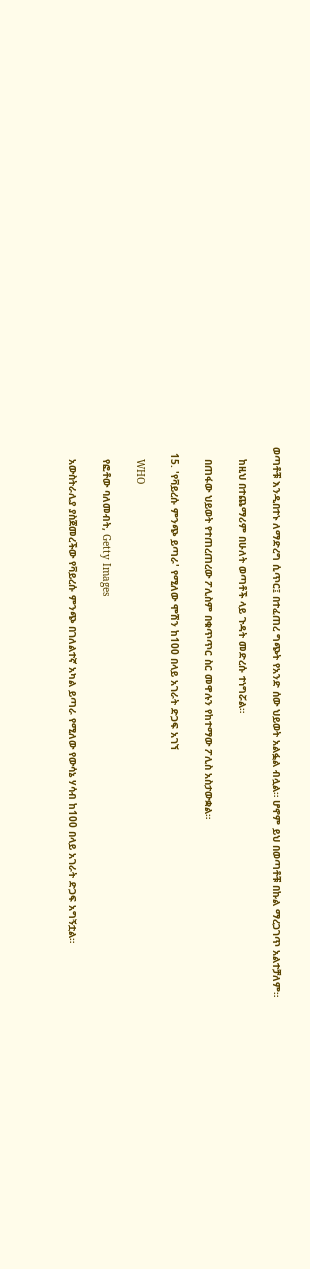ወጣቶቹ እንዲበተኑ ለማድረግ ሲጥር፤ በተፈጠረ ግጭት የአንድ ሰው ህይወት አልፏል ብሏል። ሆኖም ይህ በወጣቶቹ በኩል ማረጋገጥ አልተቻለም።

    ከዚህ በተጨማሪም በሁለት ወጣቶች ላይ ጉዳት መድረሱ ተነግሯል።

    በጠፋው ህይወት የተጠረጠረው ፖሊስም በቁጥጥር ስር መዋሉን የከተማው ፖሊስ አስታውቋል።

  15. 'የቫይረሱ ምንጭ ይጣራ' የሚለው ሞሽን ከ100 በላይ አገራት ድጋፍ አገኘ

    WHO

    የፎቶው ባለመብት, Getty Images

    አውስትራሊያ ያስጀመረችው የቫይረሱ ምንጭ በገለልተኛ አካል ይጣራ የሚለው የውሳኔ ሃሳብ ከ100 በላይ አገራት ድጋፍ አግኝቷል።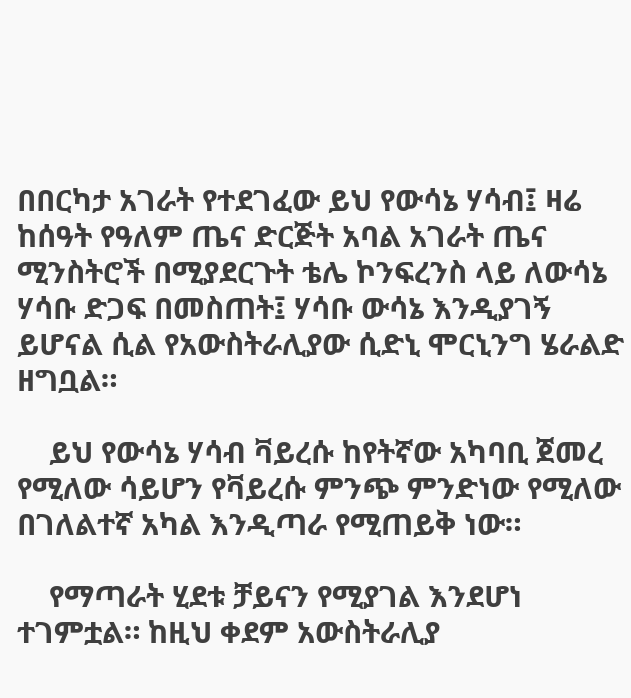በበርካታ አገራት የተደገፈው ይህ የውሳኔ ሃሳብ፤ ዛሬ ከሰዓት የዓለም ጤና ድርጅት አባል አገራት ጤና ሚንስትሮች በሚያደርጉት ቴሌ ኮንፍረንስ ላይ ለውሳኔ ሃሳቡ ድጋፍ በመስጠት፤ ሃሳቡ ውሳኔ እንዲያገኝ ይሆናል ሲል የአውስትራሊያው ሲድኒ ሞርኒንግ ሄራልድ ዘግቧል።

    ይህ የውሳኔ ሃሳብ ቫይረሱ ከየትኛው አካባቢ ጀመረ የሚለው ሳይሆን የቫይረሱ ምንጭ ምንድነው የሚለው በገለልተኛ አካል እንዲጣራ የሚጠይቅ ነው።

    የማጣራት ሂደቱ ቻይናን የሚያገል እንደሆነ ተገምቷል። ከዚህ ቀደም አውስትራሊያ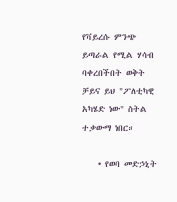የቫይረሱ ምንጭ ይጣራል የሚል ሃሳብ ባቀረበችበት ወቅት ቻይና ይህ "ፖለቲካዊ አካሄድ ነው" ስትል ተቃውማ ነበር።

    • የወባ መድኃኒት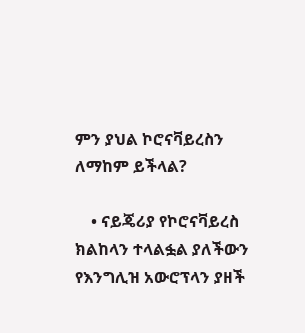ምን ያህል ኮሮናቫይረስን ለማከም ይችላል?

    • ናይጄሪያ የኮሮናቫይረስ ክልከላን ተላልፏል ያለችውን የእንግሊዝ አውሮፕላን ያዘች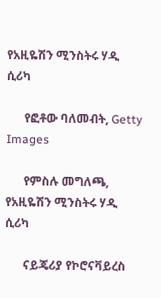የአዚዬሽን ሚንስትሩ ሃዲ ሲሪካ

      የፎቶው ባለመብት, Getty Images

      የምስሉ መግለጫ, የአዚዬሽን ሚንስትሩ ሃዲ ሲሪካ

      ናይጄሪያ የኮሮናቫይረስ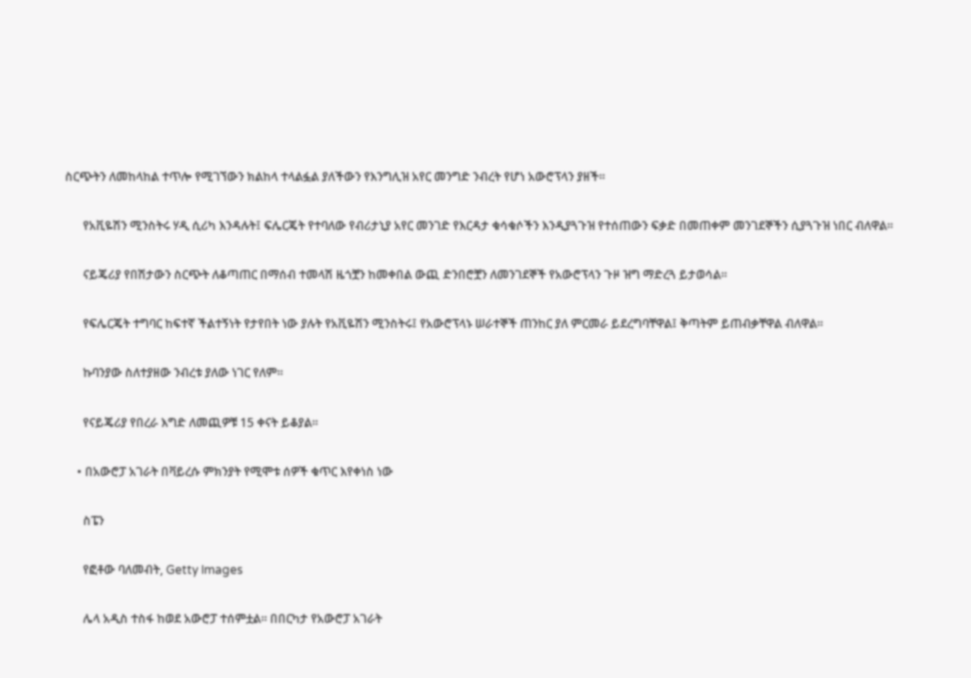ስርጭትን ለመከላከል ተጥሎ የሚገኘውን ክልከላ ተላልፏል ያለችውን የእንግሊዝ አየር መንግድ ንብረት የሆነ አውሮፕላን ያዘች።

      የአቪዬሽን ሚንስትሩ ሃዲ ሲሪካ እንዳሉት፤ ፍሌርጄት የተባለው የብሪታኒያ አየር መንገድ የእርዳታ ቁሳቁሶችን እንዲያጓጉዝ የተሰጠውን ፍቃድ በመጠቀም መንገደኞችን ሲያጓጉዝ ነበር ብለዋል።

      ናይጄሪያ የበሽታውን ስርጭት ለቆጣጠር በማሰብ ተመላሽ ዜጎቿን ከመቀበል ውጪ ድንበሮቿን ለመንገደኞች የአውሮፕላን ጉዞ ዝግ ማድረጓ ይታወሳል።

      የፍሌርጄት ተግባር ከፍተኛ ችልተኝነት የታየበት ነው ያሉት የአቪዬሽን ሚንስትሩ፤ የአውሮፕላኑ ሠራተኞች ጠንከር ያለ ምርመራ ይደረግባቸዋል፤ ቅጣትም ይጠብቃቸዋል ብለዋል።

      ኩባንያው ስለተያዘው ንብረቱ ያለው ነገር የለም።

      የናይጄሪያ የበረራ እግድ ለመጪዎቹ 15 ቀናት ይቆያል።

    • በአውሮፓ አገራት በቫይረሱ ምክንያት የሚሞቱ ሰዎች ቁጥር እየቀነስ ነው

      ስፔን

      የፎቶው ባለመብት, Getty Images

      ሌላ አዲስ ተስፋ ከወደ አውሮፓ ተሰምቷል። በበርካታ የአውሮፓ አገራት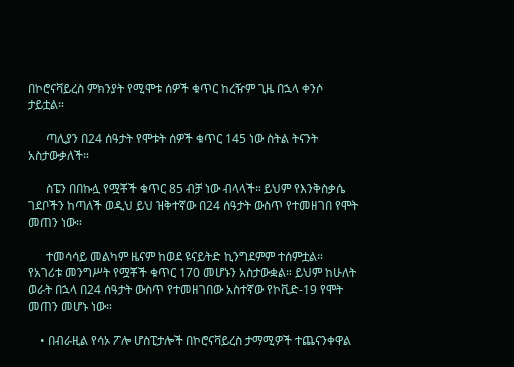በኮሮናቫይረስ ምክንያት የሚሞቱ ሰዎች ቁጥር ከረዥም ጊዜ በኋላ ቀንሶ ታይቷል።

      ጣሊያን በ24 ሰዓታት የሞቱት ሰዎች ቁጥር 145 ነው ስትል ትናንት አስታውቃለች።

      ስፔን በበኩሏ የሟቾች ቁጥር 85 ብቻ ነው ብላላች። ይህም የእንቅስቃሴ ገደቦችን ከጣለች ወዲህ ይህ ዝቅተኛው በ24 ሰዓታት ውስጥ የተመዘገበ የሞት መጠን ነው።

      ተመሳሳይ መልካም ዜናም ከወደ ዩናይትድ ኪንግደምም ተሰምቷል። የአገሪቱ መንግሥት የሟቾች ቁጥር 170 መሆኑን አስታውቋል። ይህም ከሁለት ወራት በኋላ በ24 ሰዓታት ውስጥ የተመዘገበው አስተኛው የኮቪድ-19 የሞት መጠን መሆኑ ነው።

    • በብራዚል የሳኦ ፖሎ ሆስፒታሎች በኮሮናቫይረስ ታማሚዎች ተጨናንቀዋል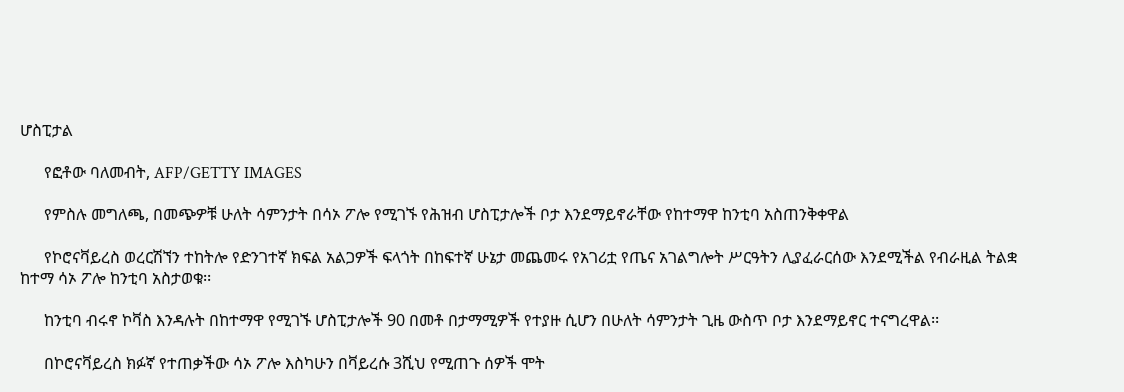ሆስፒታል

      የፎቶው ባለመብት, AFP/GETTY IMAGES

      የምስሉ መግለጫ, በመጭዎቹ ሁለት ሳምንታት በሳኦ ፖሎ የሚገኙ የሕዝብ ሆስፒታሎች ቦታ እንደማይኖራቸው የከተማዋ ከንቲባ አስጠንቅቀዋል

      የኮሮናቫይረስ ወረርሽኘን ተከትሎ የድንገተኛ ክፍል አልጋዎች ፍላጎት በከፍተኛ ሁኔታ መጨመሩ የአገሪቷ የጤና አገልግሎት ሥርዓትን ሊያፈራርሰው እንደሚችል የብራዚል ትልቋ ከተማ ሳኦ ፖሎ ከንቲባ አስታወቁ፡፡

      ከንቲባ ብሩኖ ኮቫስ እንዳሉት በከተማዋ የሚገኙ ሆስፒታሎች 90 በመቶ በታማሚዎች የተያዙ ሲሆን በሁለት ሳምንታት ጊዜ ውስጥ ቦታ እንደማይኖር ተናግረዋል፡፡

      በኮሮናቫይረስ ክፉኛ የተጠቃችው ሳኦ ፖሎ እስካሁን በቫይረሱ 3ሺህ የሚጠጉ ሰዎች ሞት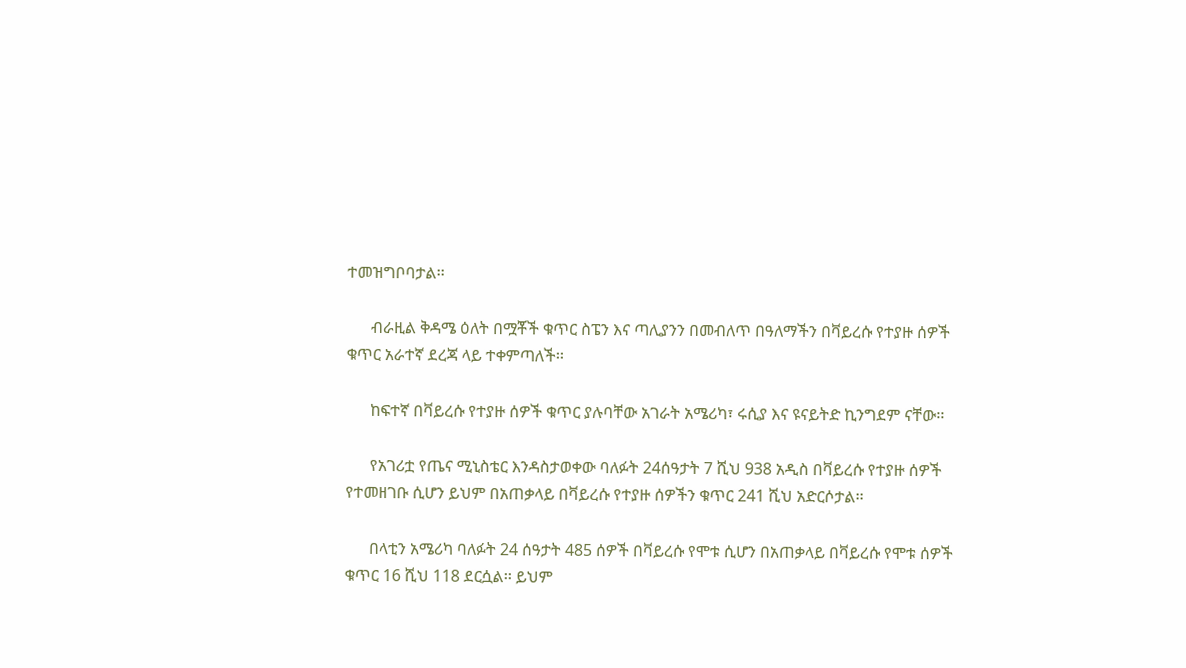ተመዝግቦባታል፡፡

      ብራዚል ቅዳሜ ዕለት በሟቾች ቁጥር ስፔን እና ጣሊያንን በመብለጥ በዓለማችን በቫይረሱ የተያዙ ሰዎች ቁጥር አራተኛ ደረጃ ላይ ተቀምጣለች፡፡

      ከፍተኛ በቫይረሱ የተያዙ ሰዎች ቁጥር ያሉባቸው አገራት አሜሪካ፣ ሩሲያ እና ዩናይትድ ኪንግደም ናቸው፡፡

      የአገሪቷ የጤና ሚኒስቴር እንዳስታወቀው ባለፉት 24ሰዓታት 7 ሺህ 938 አዲስ በቫይረሱ የተያዙ ሰዎች የተመዘገቡ ሲሆን ይህም በአጠቃላይ በቫይረሱ የተያዙ ሰዎችን ቁጥር 241 ሺህ አድርሶታል፡፡

      በላቲን አሜሪካ ባለፉት 24 ሰዓታት 485 ሰዎች በቫይረሱ የሞቱ ሲሆን በአጠቃላይ በቫይረሱ የሞቱ ሰዎች ቁጥር 16 ሺህ 118 ደርሷል፡፡ ይህም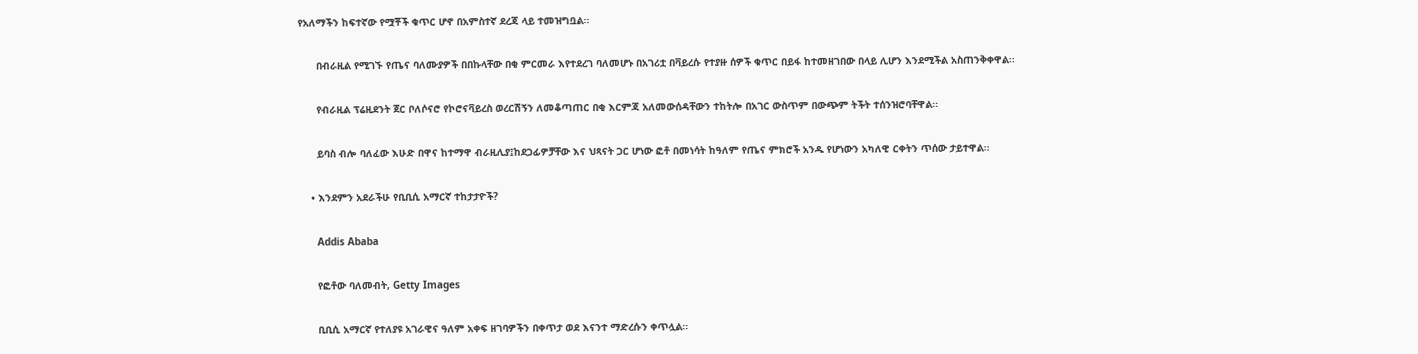የአለማችን ከፍተኛው የሟቾች ቁጥር ሆኖ በአምስተኛ ደረጃ ላይ ተመዝግቧል፡፡

      በብራዚል የሚገኙ የጤና ባለሙያዎች በበኩላቸው በቂ ምርመራ እየተደረገ ባለመሆኑ በአገሪቷ በቫይረሱ የተያዙ ሰዎች ቁጥር በይፋ ከተመዘገበው በላይ ሊሆን እንደሚችል አስጠንቅቀዋል፡፡

      የብራዚል ፕሬዚደንት ጀር ቦለሶናሮ የኮሮናቫይረስ ወረርሽኝን ለመቆጣጠር በቂ እርምጃ አለመውሰዳቸውን ተከትሎ በአገር ውስጥም በውጭም ትችት ተሰንዝሮባቸዋል፡፡

      ይባስ ብሎ ባለፈው እሁድ በዋና ከተማዋ ብራዚሊያ፤ከደጋፊዎቻቸው እና ህጻናት ጋር ሆነው ፎቶ በመነሳት ከዓለም የጤና ምክሮች አንዱ የሆነውን አካለዊ ርቀትን ጥሰው ታይተዋል፡፡

    • እንደምን አደራችሁ የቢቢሲ አማርኛ ተከታታዮች?

      Addis Ababa

      የፎቶው ባለመብት, Getty Images

      ቢቢሲ አማርኛ የተለያዩ አገራዊና ዓለም አቀፍ ዘገባዎችን በቀጥታ ወደ እናንተ ማድረሱን ቀጥሏል፡፡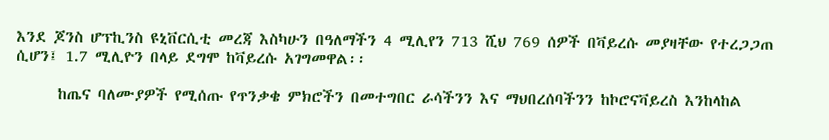እንደ ጆንስ ሆፕኪንስ ዩኒቨርሲቲ መረጃ እስካሁን በዓለማችን 4 ሚሊየን 713 ሺህ 769 ሰዎች በቫይረሱ መያዛቸው የተረጋጋጠ ሲሆን፤ 1.7 ሚሊዮን በላይ ደግሞ ከቫይረሱ አገግመዋል፡፡

      ከጤና ባለሙያዎች የሚሰጡ የጥንቃቄ ምክሮችን በመተግበር ራሳችንን እና ማህበረሰባችንን ከኮሮናቫይረስ እንከላከል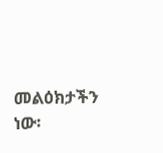መልዕክታችን ነው፡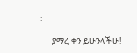፡

      ያማረ ቀን ይሁንላችሁ!